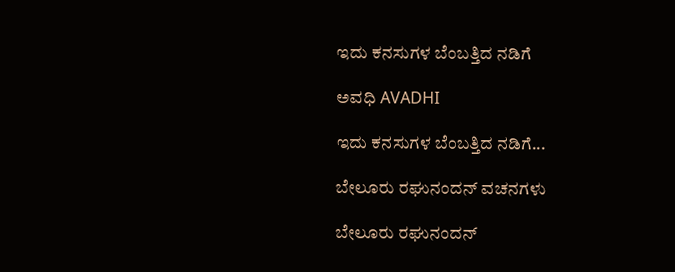ಇದು ಕನಸುಗಳ ಬೆಂಬತ್ತಿದ ನಡಿಗೆ‍

ಅವಧಿ AVADHI

ಇದು ಕನಸುಗಳ ಬೆಂಬತ್ತಿದ ನಡಿಗೆ...

ಬೇಲೂರು ರಘುನಂದನ್ ವಚನಗಳು

ಬೇಲೂರು ರಘುನಂದನ್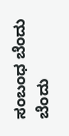ಸಂಬಂಧ ಬೆಂದು ಬೆಂದು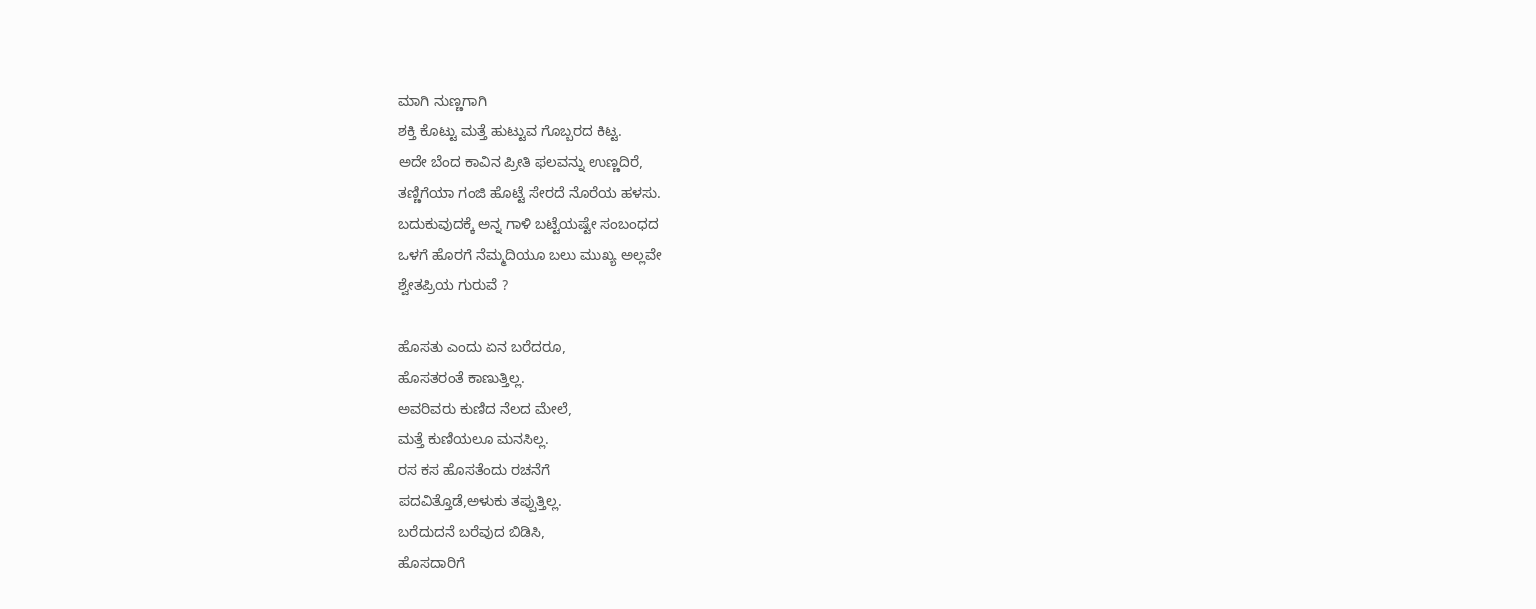ಮಾಗಿ ನುಣ್ಣಗಾಗಿ
ಶಕ್ತಿ ಕೊಟ್ಟು ಮತ್ತೆ ಹುಟ್ಟುವ ಗೊಬ್ಬರದ ಕಿಟ್ಟ.
ಅದೇ ಬೆಂದ ಕಾವಿನ ಪ್ರೀತಿ ಫಲವನ್ನು ಉಣ್ಣದಿರೆ,
ತಣ್ಣಿಗೆಯಾ ಗಂಜಿ ಹೊಟ್ಟೆ ಸೇರದೆ ನೊರೆಯ ಹಳಸು.
ಬದುಕುವುದಕ್ಕೆ ಅನ್ನ ಗಾಳಿ ಬಟ್ಟೆಯಷ್ಟೇ ಸಂಬಂಧದ
ಒಳಗೆ ಹೊರಗೆ ನೆಮ್ಮದಿಯೂ ಬಲು ಮುಖ್ಯ ಅಲ್ಲವೇ
ಶ್ವೇತಪ್ರಿಯ ಗುರುವೆ ?

ಹೊಸತು ಎಂದು ಏನ ಬರೆದರೂ,
ಹೊಸತರಂತೆ ಕಾಣುತ್ತಿಲ್ಲ.
ಅವರಿವರು ಕುಣಿದ ನೆಲದ ಮೇಲೆ,
ಮತ್ತೆ ಕುಣಿಯಲೂ ಮನಸಿಲ್ಲ.
ರಸ ಕಸ ಹೊಸತೆಂದು ರಚನೆಗೆ
ಪದವಿತ್ತೊಡೆ,ಅಳುಕು ತಪ್ಪುತ್ತಿಲ್ಲ.
ಬರೆದುದನೆ ಬರೆವುದ ಬಿಡಿಸಿ,
ಹೊಸದಾರಿಗೆ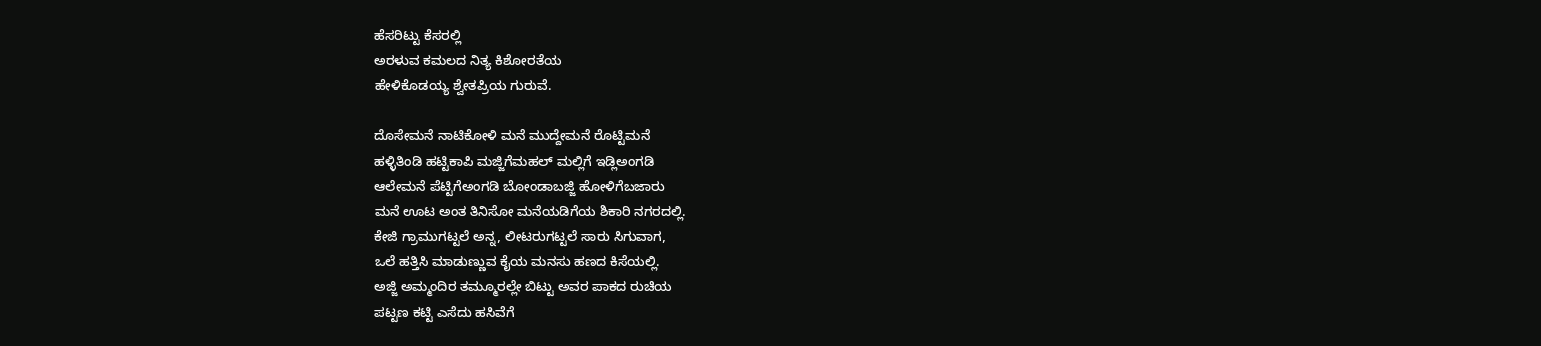ಹೆಸರಿಟ್ಟು ಕೆಸರಲ್ಲಿ
ಅರಳುವ ಕಮಲದ ನಿತ್ಯ ಕಿಶೋರತೆಯ
ಹೇಳಿಕೊಡಯ್ಯ ಶ್ವೇತಪ್ರಿಯ ಗುರುವೆ.

ದೊಸೇಮನೆ ನಾಟಿಕೋಳಿ ಮನೆ ಮುದ್ದೇಮನೆ ರೊಟ್ಟಿಮನೆ
ಹಳ್ಳಿತಿಂಡಿ ಹಟ್ಟಿಕಾಪಿ ಮಜ್ಜಿಗೆಮಹಲ್ ಮಲ್ಲಿಗೆ ಇಡ್ಲಿಅಂಗಡಿ
ಆಲೇಮನೆ ಪೆಟ್ಟಿಗೆಅಂಗಡಿ ಬೋಂಡಾಬಜ್ಜಿ ಹೋಳಿಗೆಬಜಾರು
ಮನೆ ಊಟ ಅಂತ ತಿನಿಸೋ ಮನೆಯಡಿಗೆಯ ಶಿಕಾರಿ ನಗರದಲ್ಲಿ.
ಕೇಜಿ ಗ್ರಾಮುಗಟ್ಟಲೆ ಅನ್ನ, ಲೀಟರುಗಟ್ಟಲೆ ಸಾರು ಸಿಗುವಾಗ,
ಒಲೆ ಹತ್ತಿಸಿ ಮಾಡುಣ್ಣುವ ಕೈಯ ಮನಸು ಹಣದ ಕಿಸೆಯಲ್ಲಿ.
ಅಜ್ಜಿ ಅಮ್ಮಂದಿರ ತಮ್ಮೂರಲ್ಲೇ ಬಿಟ್ಟು ಅವರ ಪಾಕದ ರುಚಿಯ
ಪಟ್ಟಣ ಕಟ್ಟಿ ಎಸೆದು ಹಸಿವೆಗೆ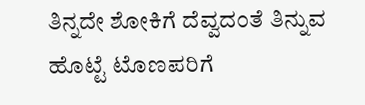ತಿನ್ನದೇ ಶೋಕಿಗೆ ದೆವ್ವದಂತೆ ತಿನ್ನುವ
ಹೊಟ್ಟೆ ಟೊಣಪರಿಗೆ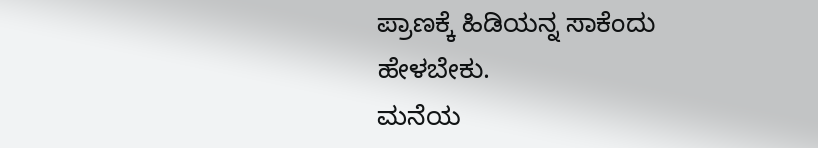ಪ್ರಾಣಕ್ಕೆ ಹಿಡಿಯನ್ನ ಸಾಕೆಂದು ಹೇಳಬೇಕು.
ಮನೆಯ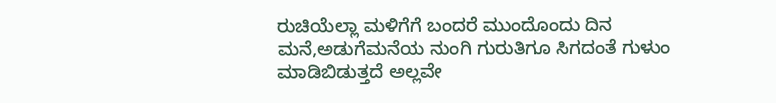ರುಚಿಯೆಲ್ಲಾ ಮಳಿಗೆಗೆ ಬಂದರೆ ಮುಂದೊಂದು ದಿನ
ಮನೆ,ಅಡುಗೆಮನೆಯ ನುಂಗಿ ಗುರುತಿಗೂ ಸಿಗದಂತೆ ಗುಳುಂ
ಮಾಡಿಬಿಡುತ್ತದೆ ಅಲ್ಲವೇ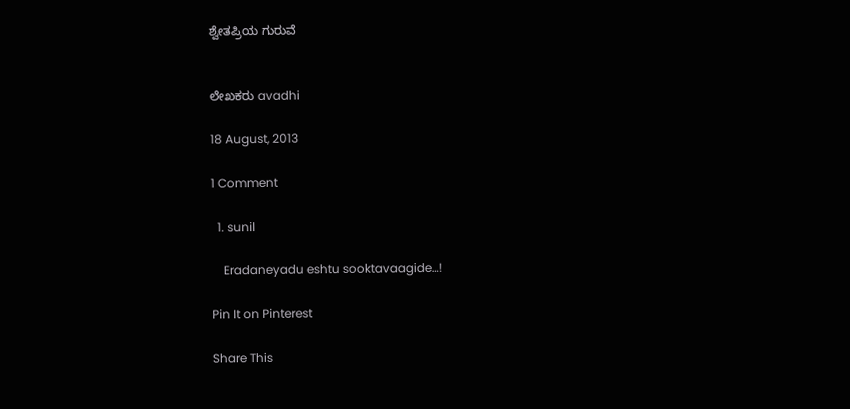ಶ್ವೇತಪ್ರಿಯ ಗುರುವೆ


ಲೇಖಕರು avadhi

18 August, 2013

1 Comment

  1. sunil

    Eradaneyadu eshtu sooktavaagide…!

Pin It on Pinterest

Share This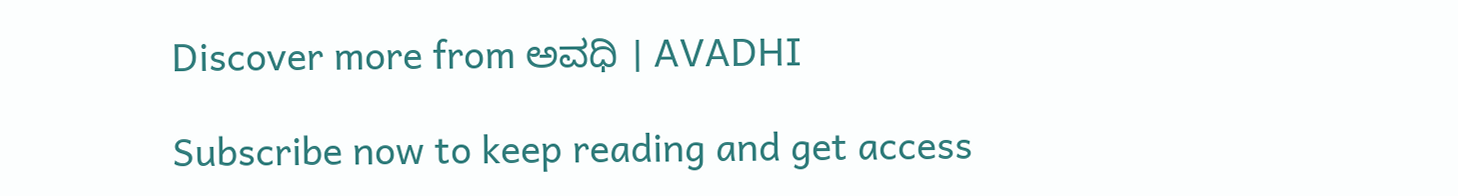Discover more from ಅವಧಿ । AVADHI

Subscribe now to keep reading and get access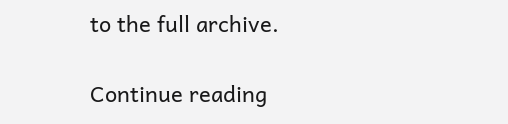to the full archive.

Continue reading